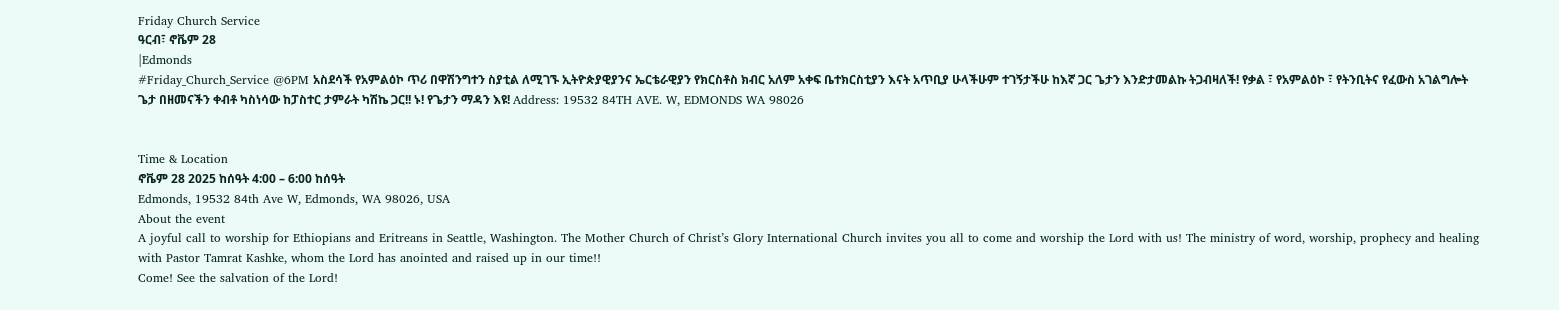Friday Church Service
ዓርብ፣ ኖቬም 28
|Edmonds
#Friday_Church_Service @6PM አስደሳች የአምልዕኮ ጥሪ በዋሽንግተን ስያቲል ለሚገኙ ኢትዮጵያዊያንና ኤርቴራዊያን የክርስቶስ ክብር አለም አቀፍ ቤተክርስቲያን እናት አጥቢያ ሁላችሁም ተገኝታችሁ ከእኛ ጋር ጌታን እንድታመልኩ ትጋብዛለች! የቃል ፣ የአምልዕኮ ፣ የትንቢትና የፈውስ አገልግሎት ጌታ በዘመናችን ቀብቶ ካስነሳው ከፓስተር ታምራት ካሽኬ ጋር!! ኑ! የጌታን ማዳን እዩ! Address: 19532 84TH AVE. W, EDMONDS WA 98026


Time & Location
ኖቬም 28 2025 ከሰዓት 4:00 – 6:00 ከሰዓት
Edmonds, 19532 84th Ave W, Edmonds, WA 98026, USA
About the event
A joyful call to worship for Ethiopians and Eritreans in Seattle, Washington. The Mother Church of Christ’s Glory International Church invites you all to come and worship the Lord with us! The ministry of word, worship, prophecy and healing with Pastor Tamrat Kashke, whom the Lord has anointed and raised up in our time!!
Come! See the salvation of the Lord!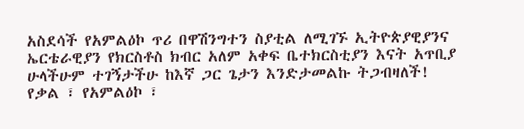አስደሳች የአምልዕኮ ጥሪ በዋሽንግተን ስያቲል ለሚገኙ ኢትዮጵያዊያንና ኤርቴራዊያን የክርስቶስ ክብር አለም አቀፍ ቤተክርስቲያን እናት አጥቢያ ሁላችሁም ተገኝታችሁ ከእኛ ጋር ጌታን እንድታመልኩ ትጋብዛለች! የቃል ፣ የአምልዕኮ ፣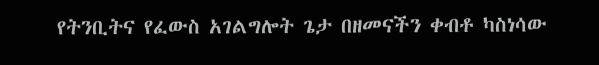የትንቢትና የፈውስ አገልግሎት ጌታ በዘመናችን ቀብቶ ካስነሳው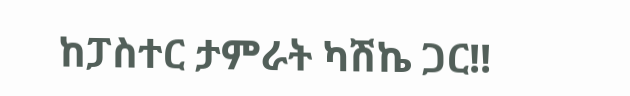ከፓስተር ታምራት ካሽኬ ጋር!!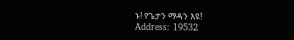ኑ! የጌታን ማዳን እዩ!
Address: 19532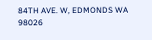84TH AVE. W, EDMONDS WA 98026